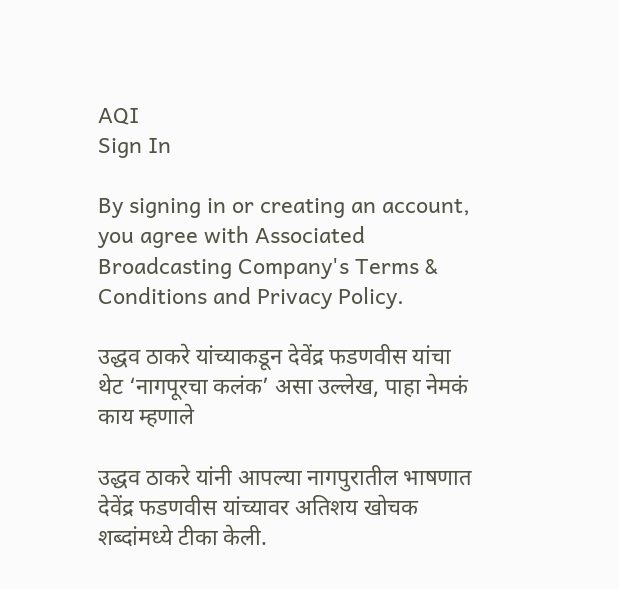AQI
Sign In

By signing in or creating an account, you agree with Associated Broadcasting Company's Terms & Conditions and Privacy Policy.

उद्धव ठाकरे यांच्याकडून देवेंद्र फडणवीस यांचा थेट ‘नागपूरचा कलंक’ असा उल्लेख, पाहा नेमकं काय म्हणाले

उद्धव ठाकरे यांनी आपल्या नागपुरातील भाषणात देवेंद्र फडणवीस यांच्यावर अतिशय खोचक शब्दांमध्ये टीका केली.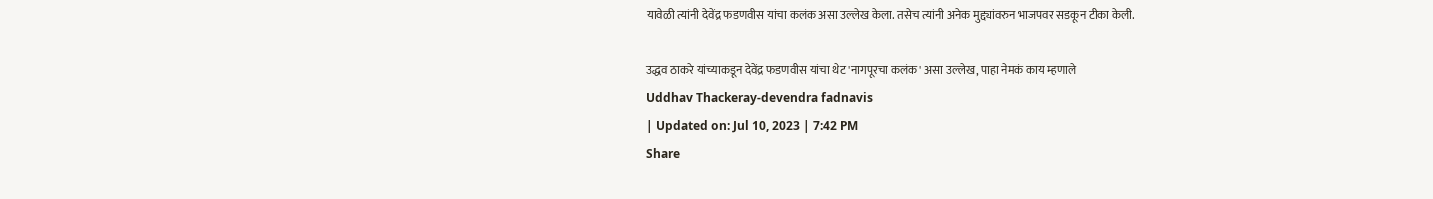यावेळी त्यांनी देवेंद्र फडणवीस यांचा कलंक असा उल्लेख केला. तसेच त्यांनी अनेक मुद्द्यांवरुन भाजपवर सडकून टीका केली.

उद्धव ठाकरे यांच्याकडून देवेंद्र फडणवीस यांचा थेट 'नागपूरचा कलंक' असा उल्लेख, पाहा नेमकं काय म्हणाले
Uddhav Thackeray-devendra fadnavis
| Updated on: Jul 10, 2023 | 7:42 PM
Share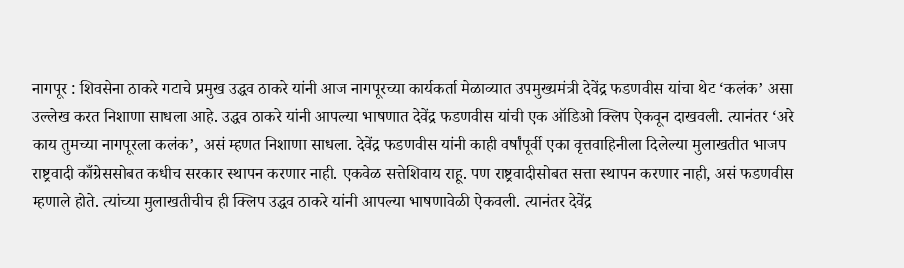नागपूर : शिवसेना ठाकरे गटाचे प्रमुख उद्धव ठाकरे यांनी आज नागपूरच्या कार्यकर्ता मेळाव्यात उपमुख्यमंत्री देवेंद्र फडणवीस यांचा थेट ‘कलंक’ असा उल्लेख करत निशाणा साधला आहे. उद्धव ठाकरे यांनी आपल्या भाषणात देवेंद्र फडणवीस यांची एक ऑडिओ क्लिप ऐकवून दाखवली. त्यानंतर ‘अरे काय तुमच्या नागपूरला कलंक’, असं म्हणत निशाणा साधला. देवेंद्र फडणवीस यांनी काही वर्षांपूर्वी एका वृत्तवाहिनीला दिलेल्या मुलाखतीत भाजप राष्ट्रवादी काँग्रेससोबत कधीच सरकार स्थापन करणार नाही. एकवेळ सत्तेशिवाय राहू. पण राष्ट्रवादीसोबत सत्ता स्थापन करणार नाही, असं फडणवीस म्हणाले होते. त्यांच्या मुलाखतीचीच ही क्लिप उद्धव ठाकरे यांनी आपल्या भाषणावेळी ऐकवली. त्यानंतर देवेंद्र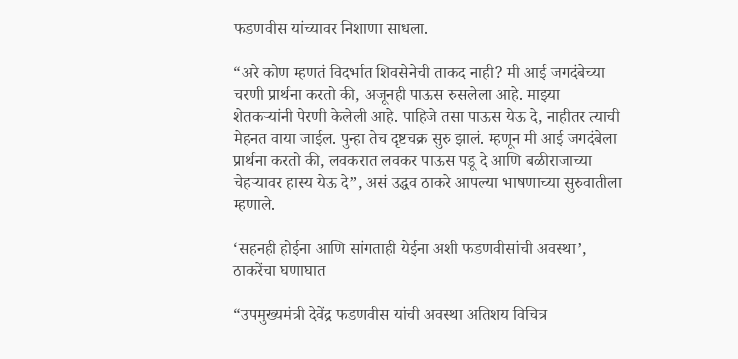फडणवीस यांच्यावर निशाणा साधला.

“अरे कोण म्हणतं विदर्भात शिवसेनेची ताकद नाही? मी आई जगदंबेच्या चरणी प्रार्थना करतो की, अजूनही पाऊस रुसलेला आहे. माझ्या शेतकऱ्यांनी पेरणी केलेली आहे. पाहिजे तसा पाऊस येऊ दे, नाहीतर त्याची मेहनत वाया जाईल. पुन्हा तेच दृष्टचक्र सुरु झालं. म्हणून मी आई जगदंबेला प्रार्थना करतो की, लवकरात लवकर पाऊस पडू दे आणि बळीराजाच्या चेहऱ्यावर हास्य येऊ दे”, असं उद्धव ठाकरे आपल्या भाषणाच्या सुरुवातीला म्हणाले.

‘सहनही होईना आणि सांगताही येईना अशी फडणवीसांची अवस्था’, ठाकरेंचा घणाघात

“उपमुख्यमंत्री देवेंद्र फडणवीस यांची अवस्था अतिशय विचित्र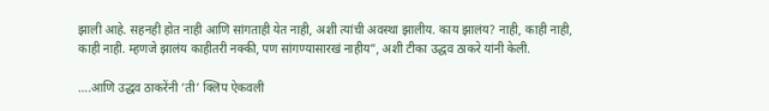झाली आहे. सहनही होत नाही आणि सांगताही येत नाही, अशी त्यांची अवस्था झालीय. काय झालंय? नाही, काही नाही, काही नाही. म्हणजे झालंय काहीतरी नक्की, पण सांगण्यासारखं नाहीय”, अशी टीका उद्धव ठाकरे यांनी केली.

….आणि उद्धव ठाकरेंनी ‘ती’ क्लिप ऐकवली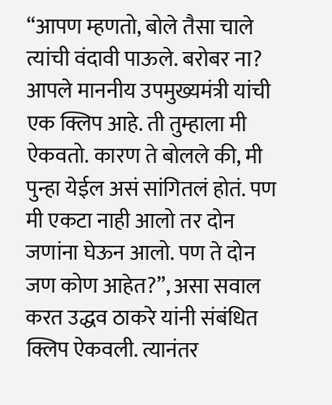“आपण म्हणतो, बोले तैसा चाले त्यांची वंदावी पाऊले. बरोबर ना? आपले माननीय उपमुख्यमंत्री यांची एक क्लिप आहे. ती तुम्हाला मी ऐकवतो. कारण ते बोलले की, मी पुन्हा येईल असं सांगितलं होतं. पण मी एकटा नाही आलो तर दोन जणांना घेऊन आलो. पण ते दोन जण कोण आहेत?”, असा सवाल करत उद्धव ठाकरे यांनी संबंधित क्लिप ऐकवली. त्यानंतर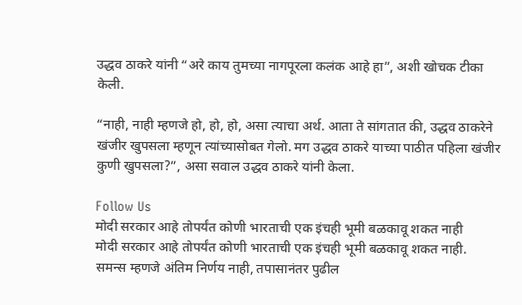उद्धव ठाकरे यांनी “अरे काय तुमच्या नागपूरला कलंक आहे हा”, अशी खोचक टीका केली.

“नाही, नाही म्हणजे हो, हो, हो, असा त्याचा अर्थ. आता ते सांगतात की, उद्धव ठाकरेने खंजीर खुपसला म्हणून त्यांच्यासोबत गेलो. मग उद्धव ठाकरे याच्या पाठीत पहिला खंजीर कुणी खुपसला?”, असा सवाल उद्धव ठाकरे यांनी केला.

Follow Us
मोदी सरकार आहे तोपर्यंत कोणी भारताची एक इंचही भूमी बळकावू शकत नाही
मोदी सरकार आहे तोपर्यंत कोणी भारताची एक इंचही भूमी बळकावू शकत नाही.
समन्स म्हणजे अंतिम निर्णय नाही, तपासानंतर पुढील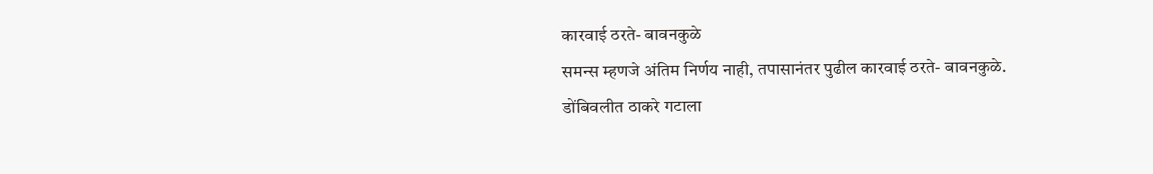कारवाई ठरते- बावनकुळे
समन्स म्हणजे अंतिम निर्णय नाही, तपासानंतर पुढील कारवाई ठरते- बावनकुळे.
डोंबिवलीत ठाकरे गटाला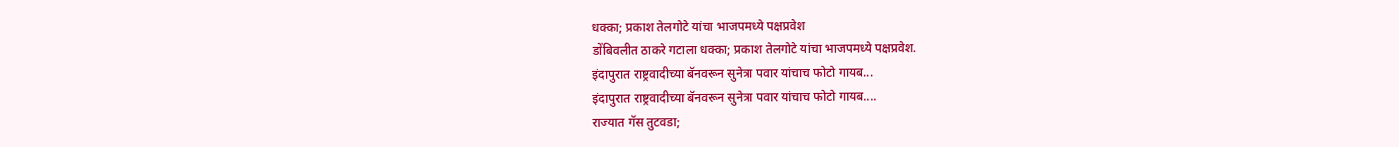धक्का; प्रकाश तेलगोटे यांचा भाजपमध्ये पक्षप्रवेश
डोंबिवलीत ठाकरे गटाला धक्का; प्रकाश तेलगोटे यांचा भाजपमध्ये पक्षप्रवेश.
इंदापुरात राष्ट्रवादीच्या बॅनवरून सुनेत्रा पवार यांचाच फोटो गायब...
इंदापुरात राष्ट्रवादीच्या बॅनवरून सुनेत्रा पवार यांचाच फोटो गायब....
राज्यात गॅस तुटवडा;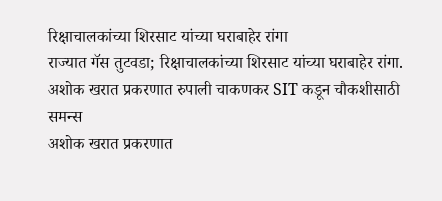रिक्षाचालकांच्या शिरसाट यांच्या घराबाहेर रांगा
राज्यात गॅस तुटवडा; रिक्षाचालकांच्या शिरसाट यांच्या घराबाहेर रांगा.
अशोक खरात प्रकरणात रुपाली चाकणकर SIT कडून चौकशीसाठी समन्स
अशोक खरात प्रकरणात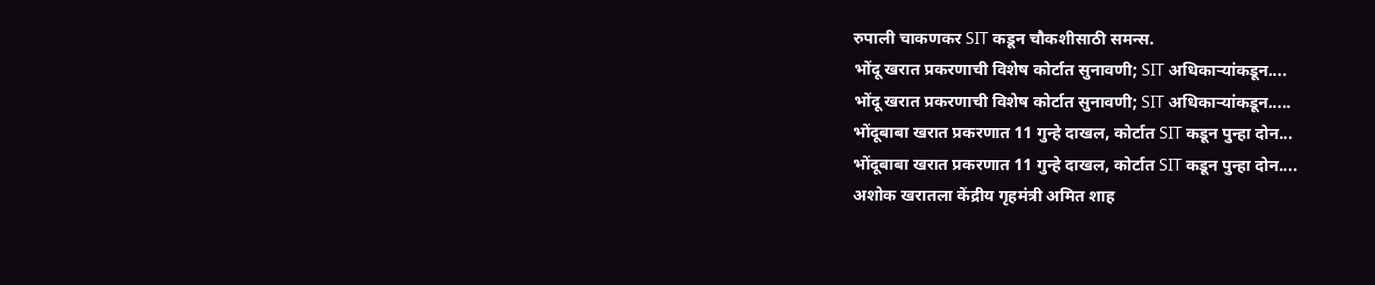रुपाली चाकणकर SIT कडून चौकशीसाठी समन्स.
भोंदू खरात प्रकरणाची विशेष कोर्टात सुनावणी; SIT अधिकाऱ्यांकडून....
भोंदू खरात प्रकरणाची विशेष कोर्टात सुनावणी; SIT अधिकाऱ्यांकडून.....
भोंदूबाबा खरात प्रकरणात 11 गुन्हे दाखल, कोर्टात SIT कडून पुन्हा दोन...
भोंदूबाबा खरात प्रकरणात 11 गुन्हे दाखल, कोर्टात SIT कडून पुन्हा दोन....
अशोक खरातला केंद्रीय गृहमंत्री अमित शाह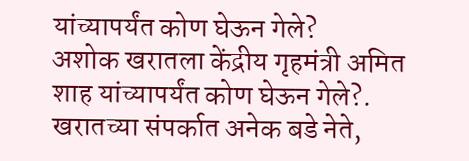यांच्यापर्यंत कोण घेऊन गेले?
अशोक खरातला केंद्रीय गृहमंत्री अमित शाह यांच्यापर्यंत कोण घेऊन गेले?.
खरातच्या संपर्कात अनेक बडे नेते,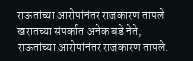राऊतांच्या आरोपांनंतर राजकारण तापले
खरातच्या संपर्कात अनेक बडे नेते, राऊतांच्या आरोपांनंतर राजकारण तापले.